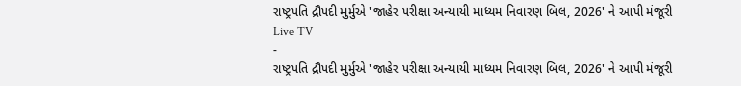રાષ્ટ્રપતિ દ્રૌપદી મુર્મુએ 'જાહેર પરીક્ષા અન્યાયી માધ્યમ નિવારણ બિલ, 2026' ને આપી મંજૂરી
Live TV
-
રાષ્ટ્રપતિ દ્રૌપદી મુર્મુએ 'જાહેર પરીક્ષા અન્યાયી માધ્યમ નિવારણ બિલ, 2026' ને આપી મંજૂરી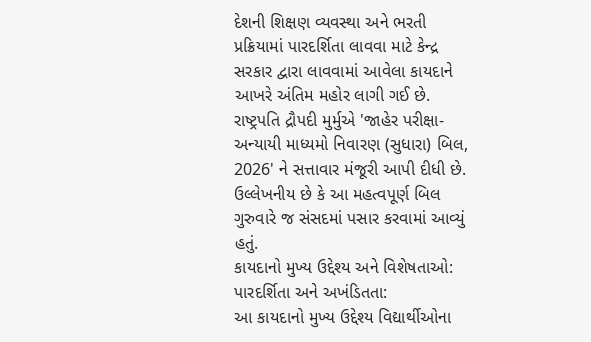દેશની શિક્ષણ વ્યવસ્થા અને ભરતી પ્રક્રિયામાં પારદર્શિતા લાવવા માટે કેન્દ્ર સરકાર દ્વારા લાવવામાં આવેલા કાયદાને આખરે અંતિમ મહોર લાગી ગઈ છે. રાષ્ટ્રપતિ દ્રૌપદી મુર્મુએ 'જાહેર પરીક્ષા-અન્યાયી માધ્યમો નિવારણ (સુધારા) બિલ, 2026' ને સત્તાવાર મંજૂરી આપી દીધી છે. ઉલ્લેખનીય છે કે આ મહત્વપૂર્ણ બિલ ગુરુવારે જ સંસદમાં પસાર કરવામાં આવ્યું હતું.
કાયદાનો મુખ્ય ઉદ્દેશ્ય અને વિશેષતાઓ:
પારદર્શિતા અને અખંડિતતા:
આ કાયદાનો મુખ્ય ઉદ્દેશ્ય વિદ્યાર્થીઓના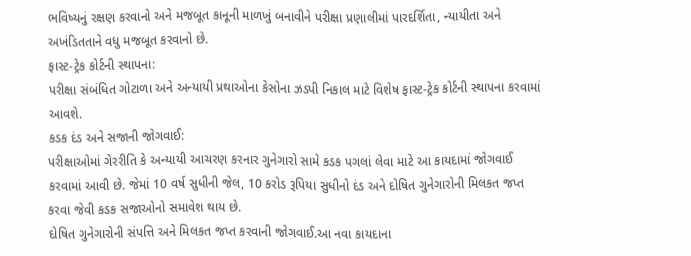ભવિષ્યનું રક્ષણ કરવાનો અને મજબૂત કાનૂની માળખું બનાવીને પરીક્ષા પ્રણાલીમાં પારદર્શિતા, ન્યાયીતા અને અખંડિતતાને વધુ મજબૂત કરવાનો છે.
ફાસ્ટ-ટ્રેક કોર્ટની સ્થાપના:
પરીક્ષા સંબંધિત ગોટાળા અને અન્યાયી પ્રથાઓના કેસોના ઝડપી નિકાલ માટે વિશેષ ફાસ્ટ-ટ્રેક કોર્ટની સ્થાપના કરવામાં આવશે.
કડક દંડ અને સજાની જોગવાઈ:
પરીક્ષાઓમાં ગેરરીતિ કે અન્યાયી આચરણ કરનાર ગુનેગારો સામે કડક પગલાં લેવા માટે આ કાયદામાં જોગવાઈ કરવામાં આવી છે. જેમાં 10 વર્ષ સુધીની જેલ, 10 કરોડ રૂપિયા સુધીનો દંડ અને દોષિત ગુનેગારોની મિલકત જપ્ત કરવા જેવી કડક સજાઓનો સમાવેશ થાય છે.
દોષિત ગુનેગારોની સંપત્તિ અને મિલકત જપ્ત કરવાની જોગવાઈ.આ નવા કાયદાના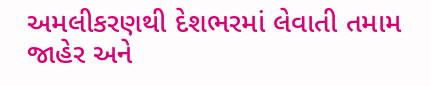અમલીકરણથી દેશભરમાં લેવાતી તમામ જાહેર અને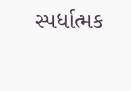સ્પર્ધાત્મક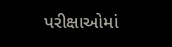પરીક્ષાઓમાં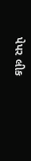પેપર લીક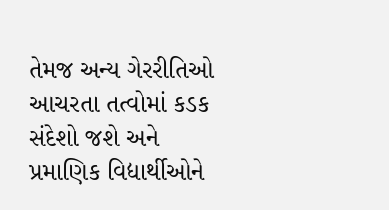તેમજ અન્ય ગેરરીતિઓ આચરતા તત્વોમાં કડક સંદેશો જશે અને પ્રમાણિક વિદ્યાર્થીઓને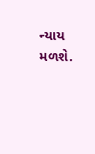ન્યાય મળશે.